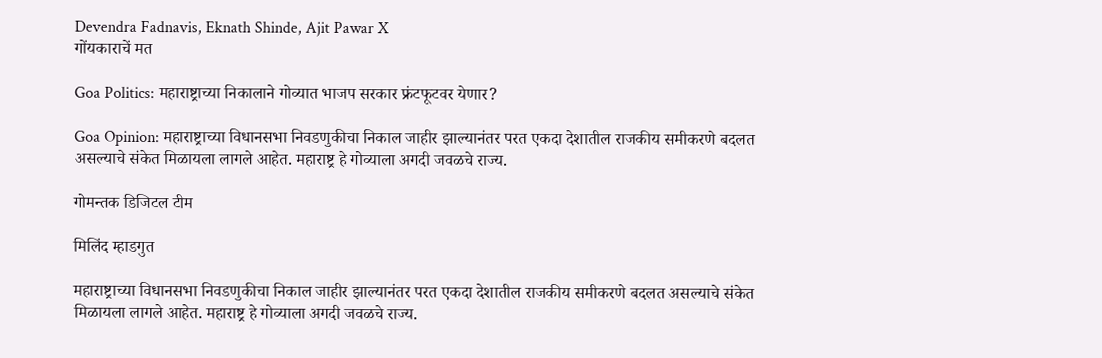Devendra Fadnavis, Eknath Shinde, Ajit Pawar X
गोंयकाराचें मत

Goa Politics: महाराष्ट्राच्या निकालाने गोव्यात भाजप सरकार फ्रंटफूटवर येणार?

Goa Opinion: महाराष्ट्राच्या विधानसभा निवडणुकीचा निकाल जाहीर झाल्यानंतर परत एकदा देशातील राजकीय समीकरणे बदलत असल्याचे संकेत मिळायला लागले आहेत. महाराष्ट्र हे गोव्याला अगदी जवळचे राज्य.

गोमन्तक डिजिटल टीम

मिलिंद म्हाडगुत

महाराष्ट्राच्या विधानसभा निवडणुकीचा निकाल जाहीर झाल्यानंतर परत एकदा देशातील राजकीय समीकरणे बदलत असल्याचे संकेत मिळायला लागले आहेत. महाराष्ट्र हे गोव्याला अगदी जवळचे राज्य.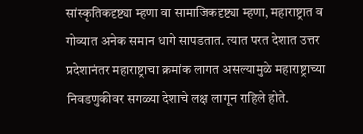सांस्कृतिकदृष्ट्या म्हणा वा सामाजिकदृष्ट्या म्हणा, महाराष्ट्रात व गोव्यात अनेक समान धागे सापडतात. त्यात परत देशात उत्तर प्रदेशानंतर महाराष्ट्राचा क्रमांक लागत असल्यामुळे महाराष्ट्राच्या निवडणुकीवर सगळ्या देशाचे लक्ष लागून राहिले होते.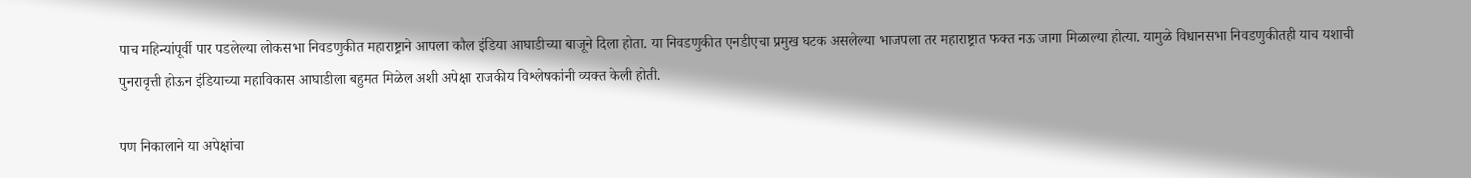पाच महिन्यांपूर्वी पार पडलेल्या लोकसभा निवडणुकीत महाराष्ट्राने आपला कौल इंडिया आघाडीच्या बाजूने दिला होता. या निवडणुकीत एनडीएचा प्रमुख घटक असलेल्या भाजपला तर महाराष्ट्रात फक्त नऊ जागा मिळाल्या होत्या. यामुळे विधानसभा निवडणुकीतही याच यशाची पुनरावृत्ती होऊन इंडियाच्या महाविकास आघाडीला बहुमत मिळेल अशी अपेक्षा राजकीय विश्लेषकांनी व्यक्त केली होती.

पण निकालाने या अपेक्षांचा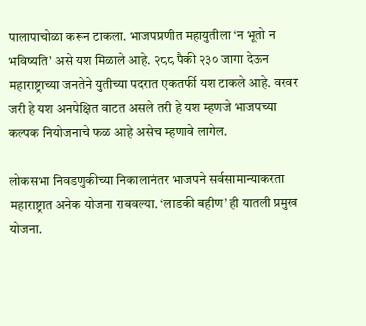पालापाचोळा करून टाकला. भाजपप्रणीत महायुतीला ‘न भूतो न भविष्यति’ असे यश मिळाले आहे. २८८ पैकी २३० जागा देऊन महाराष्ट्राच्या जनतेने युतीच्या पदरात एकतर्फी यश टाकले आहे. वरवर जरी हे यश अनपेक्षित वाटत असले तरी हे यश म्हणजे भाजपच्या कल्पक नियोजनाचे फळ आहे असेच म्हणावे लागेल.

लोकसभा निवडणुकीच्या निकालानंतर भाजपने सर्वसामान्याकरता महाराष्ट्रात अनेक योजना राबवल्या. ‘लाडकी बहीण’ ही यातली प्रमुख योजना.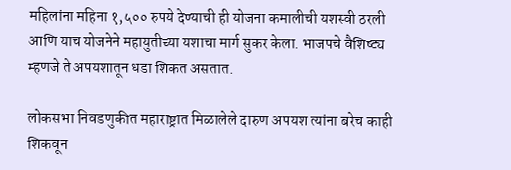महिलांना महिना १,५०० रुपये देण्याची ही योजना कमालीची यशस्वी ठरली आणि याच योजनेने महायुतीच्या यशाचा मार्ग सुकर केला. भाजपचे वैशिष्ट्य म्हणजे ते अपयशातून धडा शिकत असतात.

लोकसभा निवडणुकीत महाराष्ट्रात मिळालेले दारुण अपयश त्यांना बरेच काही शिकवून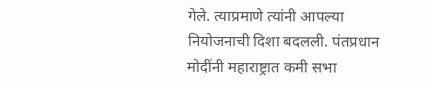गेले. त्याप्रमाणे त्यांनी आपल्या नियोजनाची दिशा बदलली. पंतप्रधान मोदींनी महाराष्ट्रात कमी सभा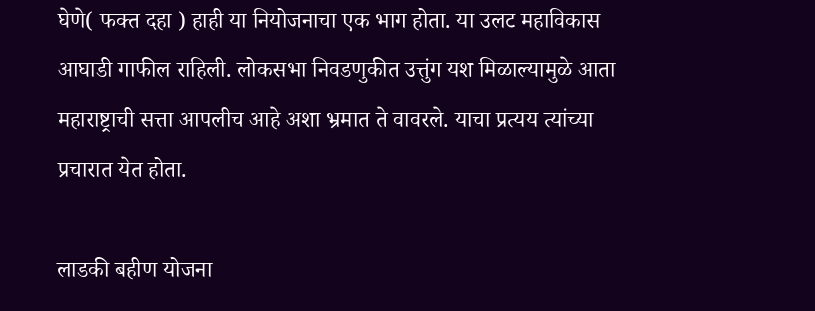घेणे( फक्त दहा ) हाही या नियोजनाचा एक भाग होता. या उलट महाविकास आघाडी गाफील राहिली. लोकसभा निवडणुकीत उत्तुंग यश मिळाल्यामुळे आता महाराष्ट्राची सत्ता आपलीच आहे अशा भ्रमात ते वावरले. याचा प्रत्यय त्यांच्या प्रचारात येत होता.

लाडकी बहीण योजना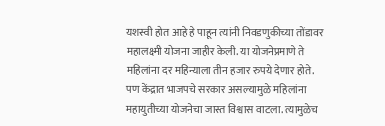यशस्वी होत आहे हे पाहून त्यांनी निवडणुकीच्या तोंडावर महालक्ष्मी योजना जाहीर केली. या योजनेप्रमाणे ते महिलांना दर महिन्याला तीन हजार रुपये देणार होते. पण केंद्रात भाजपचे सरकार असल्यामुळे महिलांना महायुतीच्या योजनेचा जास्त विश्वास वाटला. त्यामुळेच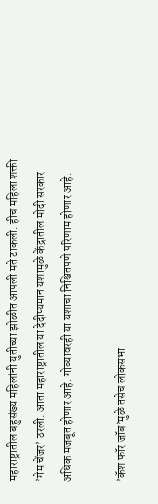महाराष्ट्रातील बहुसंख्य महिलांनी युतीच्या झोळीत आपली मते टाकली. हीच महिला शक्ती ’गेम चेंजर’ ठरली. आता महाराष्ट्रातील या देदीप्यमान यशामुळे केंद्रातील मोदी सरकार अधिक मजबूत होणार आहे. गोव्यावरही या यशाचा निश्चितपणे परिणाम होणार आहे.

’कॅश फॉर जॉब’मुळे तसेच लोकसभा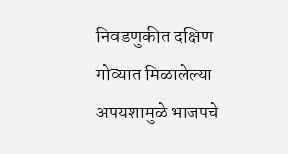निवडणुकीत दक्षिण गोव्यात मिळालेल्या अपयशामुळे भाजपचे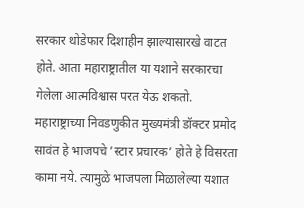सरकार थोडेफार दिशाहीन झाल्यासारखे वाटत होते. आता महाराष्ट्रातील या यशाने सरकारचा गेलेला आत्मविश्वास परत येऊ शकतो. महाराष्ट्राच्या निवडणुकीत मुख्यमंत्री डॉक्टर प्रमोद सावंत हे भाजपचे ’स्टार प्रचारक’ होते हे विसरता कामा नये. त्यामुळे भाजपला मिळालेल्या यशात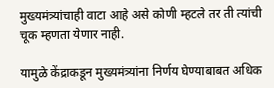मुख्यमंत्र्यांचाही वाटा आहे असे कोणी म्हटले तर ती त्यांची चूक म्हणता येणार नाही.

यामुळे केंद्राकडून मुख्यमंत्र्यांना निर्णय घेण्याबाबत अधिक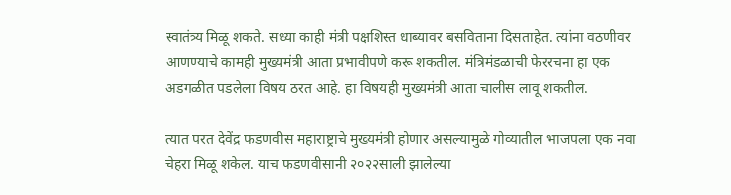स्वातंत्र्य मिळू शकते. सध्या काही मंत्री पक्षशिस्त धाब्यावर बसविताना दिसताहेत. त्यांना वठणीवर आणण्याचे कामही मुख्यमंत्री आता प्रभावीपणे करू शकतील. मंत्रिमंडळाची फेररचना हा एक अडगळीत पडलेला विषय ठरत आहे. हा विषयही मुख्यमंत्री आता चालीस लावू शकतील.

त्यात परत देवेंद्र फडणवीस महाराष्ट्राचे मुख्यमंत्री होणार असल्यामुळे गोव्यातील भाजपला एक नवा चेहरा मिळू शकेल. याच फडणवीसानी २०२२साली झालेल्या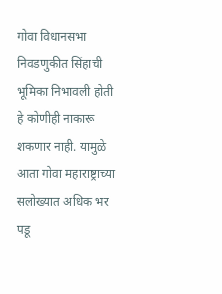गोवा विधानसभा निवडणुकीत सिंहाची भूमिका निभावली होती हे कोणीही नाकारू शकणार नाही. यामुळे आता गोवा महाराष्ट्राच्या सलोख्यात अधिक भर पडू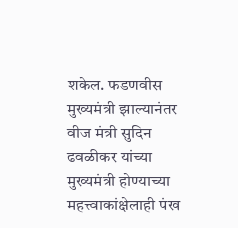शकेल. फडणवीस मुख्यमंत्री झाल्यानंतर वीज मंत्री सुदिन ढवळीकर यांच्या मुख्यमंत्री होण्याच्या महत्त्वाकांक्षेलाही पंख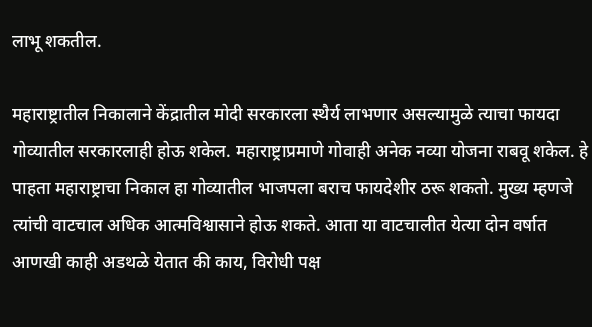लाभू शकतील.

महाराष्ट्रातील निकालाने केंद्रातील मोदी सरकारला स्थैर्य लाभणार असल्यामुळे त्याचा फायदा गोव्यातील सरकारलाही होऊ शकेल. महाराष्ट्राप्रमाणे गोवाही अनेक नव्या योजना राबवू शकेल. हे पाहता महाराष्ट्राचा निकाल हा गोव्यातील भाजपला बराच फायदेशीर ठरू शकतो. मुख्य म्हणजे त्यांची वाटचाल अधिक आत्मविश्वासाने होऊ शकते. आता या वाटचालीत येत्या दोन वर्षात आणखी काही अडथळे येतात की काय, विरोधी पक्ष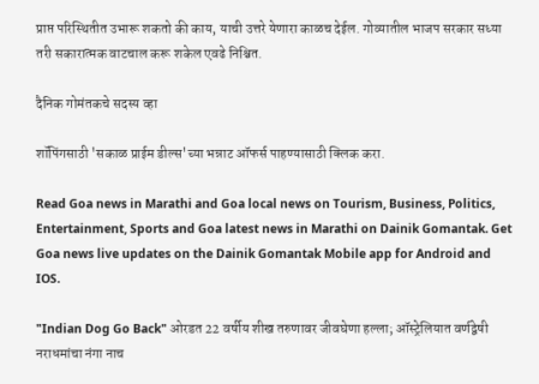प्राप्त परिस्थितीत उभारू शकतो की काय, याची उत्तरे येणारा काळच देईल. गोव्यातील भाजप सरकार सध्या तरी सकारात्मक वाटचाल करू शकेल एवढे निश्चित.

दैनिक गोमंतकचे सदस्य व्हा

शॉपिंगसाठी 'सकाळ प्राईम डील्स'च्या भन्नाट ऑफर्स पाहण्यासाठी क्लिक करा.

Read Goa news in Marathi and Goa local news on Tourism, Business, Politics, Entertainment, Sports and Goa latest news in Marathi on Dainik Gomantak. Get Goa news live updates on the Dainik Gomantak Mobile app for Android and IOS.

"Indian Dog Go Back" ओरडत 22 वर्षीय शीख तरुणावर जीवघेणा हल्ला; ऑस्ट्रेलियात वर्णद्वेषी नराधमांचा नंगा नाच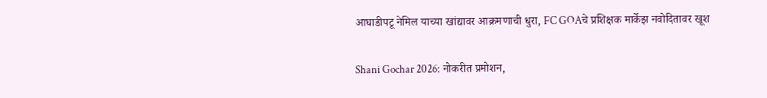आघाडीपटू नेमिल याच्या खांद्यावर आक्रमणाची धुरा, FC GOAचे प्रशिक्षक मार्केझ नवोदितावर खूश

Shani Gochar 2026: नोकरीत प्रमोशन,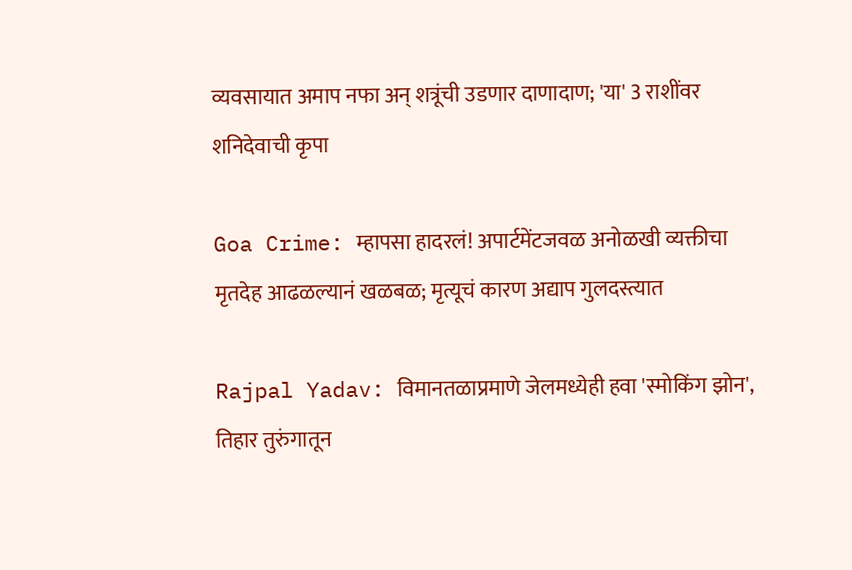व्यवसायात अमाप नफा अन् शत्रूंची उडणार दाणादाण; 'या' 3 राशींवर शनिदेवाची कृपा

Goa Crime: म्हापसा हादरलं! अपार्टमेंटजवळ अनोळखी व्यक्तीचा मृतदेह आढळल्यानं खळबळ; मृत्यूचं कारण अद्याप गुलदस्त्यात

Rajpal Yadav: विमानतळाप्रमाणे जेलमध्येही हवा 'स्मोकिंग झोन', तिहार तुरुंगातून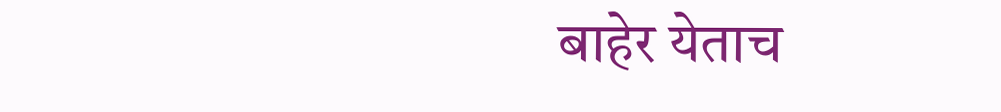बाहेर येताच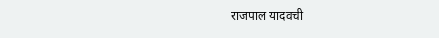राजपाल यादवची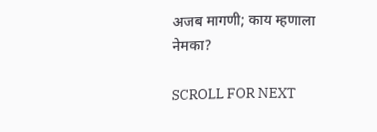अजब मागणी; काय म्हणाला नेमका?

SCROLL FOR NEXT